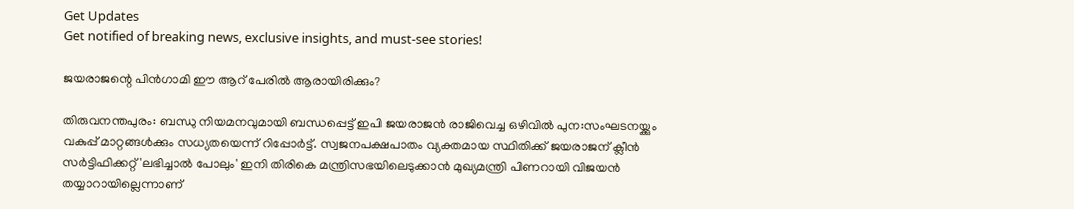Get Updates
Get notified of breaking news, exclusive insights, and must-see stories!

ജയരാജന്റെ പിന്‍ഗാമി ഈ ആറ് പേരില്‍ ആരായിരിക്കും?

തിരുവനന്തപുരം: ബന്ധു നിയമനവുമായി ബന്ധപ്പെട്ട് ഇപി ജയരാജന്‍ രാജിവെച്ച ഒഴിവില്‍ പുന:സംഘടനയ്ക്കും വകുപ്പ് മാറ്റങ്ങള്‍ക്കും സധ്യതയെന്ന് റിപ്പോര്‍ട്ട്. സ്വജനപക്ഷപാതം വ്യക്തമായ സ്ഥിതിക്ക് ജയരാജന് ക്ലീന്‍ സര്‍ട്ടിഫിക്കറ്റ് 'ലഭിച്ചാല്‍ പോലും' ഇനി തിരികെ മന്ത്രിസഭയിലെടുക്കാന്‍ മുഖ്യമന്ത്രി പിണറായി വിജയന്‍ തയ്യാറായില്ലെന്നാണ്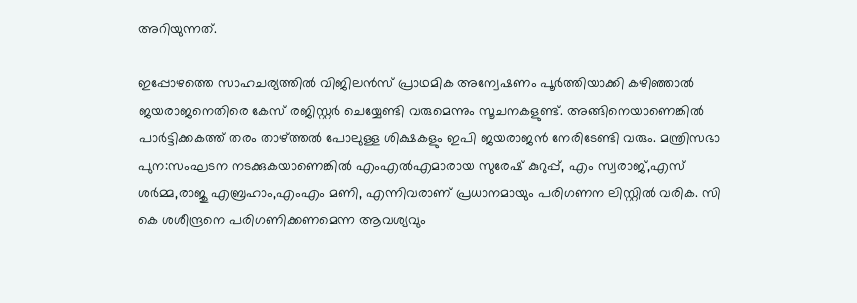അറിയുന്നത്.

ഇപ്പോഴത്തെ സാഹചര്യത്തില്‍ വിജിലന്‍സ് പ്രാഥമിക അന്വേഷണം പൂര്‍ത്തിയാക്കി കഴിഞ്ഞാല്‍ ജയരാജനെതിരെ കേസ് രജിസ്റ്റര്‍ ചെയ്യേണ്ടി വരുമെന്നും സൂചനകളുണ്ട്. അങ്ങിനെയാണെങ്കില്‍ പാര്‍ട്ടിക്കകത്ത് തരം താഴ്ത്തല്‍ പോലുള്ള ശിക്ഷകളും ഇപി ജയരാജന്‍ നേരിടേണ്ടി വരും. മന്ത്രിസഭാ പുന:സംഘടന നടക്കുകയാണെങ്കില്‍ എംഎല്‍എമാരായ സുരേഷ് കുറുപ്പ്, എം സ്വരാജ്,എസ് ശര്‍മ്മ,രാജു എബ്രഹാം,എംഎം മണി, എന്നിവരാണ് പ്രധാനമായും പരിഗണന ലിസ്റ്റില്‍ വരിക. സി കെ ശശീന്ദ്രനെ പരിഗണിക്കണമെന്ന ആവശ്യവും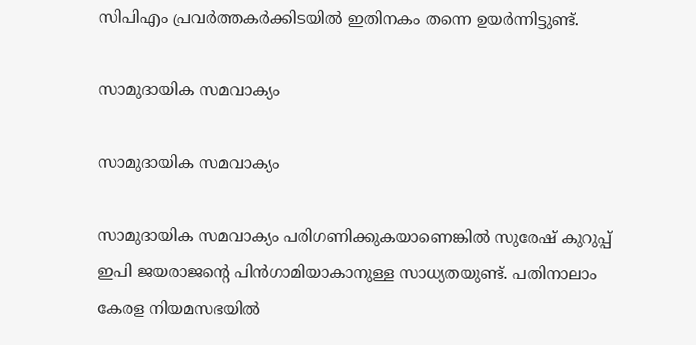സിപിഎം പ്രവര്‍ത്തകര്‍ക്കിടയില്‍ ഇതിനകം തന്നെ ഉയര്‍ന്നിട്ടുണ്ട്.

സാമുദായിക സമവാക്യം

സാമുദായിക സമവാക്യം

സാമുദായിക സമവാക്യം പരിഗണിക്കുകയാണെങ്കില്‍ സുരേഷ് കുറുപ്പ് ഇപി ജയരാജന്റെ പിന്‍ഗാമിയാകാനുള്ള സാധ്യതയുണ്ട്. പതിനാലാം കേരള നിയമസഭയില്‍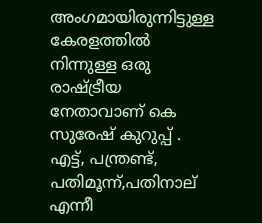അംഗമായിരുന്നിട്ടുള്ള കേരളത്തില്‍ നിന്നുള്ള ഒരു രാഷ്ട്രീയ നേതാവാണ് കെ സുരേഷ് കുറുപ്പ് . എട്ട്, പന്ത്രണ്ട്, പതിമൂന്ന്,പതിനാല് എന്നീ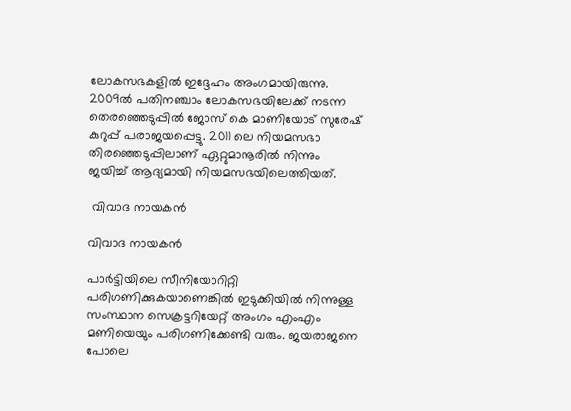ലോകസഭകളില്‍ ഇദ്ദേഹം അംഗമായിരുന്നു. 2009ല്‍ പതിനഞ്ചാം ലോകസഭയിലേക്ക് നടന്ന തെരഞ്ഞെടുപ്പില്‍ ജോസ് കെ മാണിയോട് സുരേഷ് കുറുപ്പ് പരാജയപ്പെട്ടു. 2011 ലെ നിയമസഭാ തിരഞ്ഞെടുപ്പിലാണ് ഏറ്റുമാനൂരില്‍ നിന്നും ജയിച്ച് ആദ്യമായി നിയമസഭയിലെത്തിയത്.

 വിവാദ നായകന്‍

വിവാദ നായകന്‍

പാര്‍ട്ടിയിലെ സീനിയോറിറ്റി പരിഗണിക്കുകയാണെങ്കില്‍ ഇടുക്കിയില്‍ നിന്നുള്ള സംസ്ഥാന സെക്രട്ടറിയേറ്റ് അംഗം എംഎം മണിയെയും പരിഗണിക്കേണ്ടി വരും. ജയരാജനെ പോലെ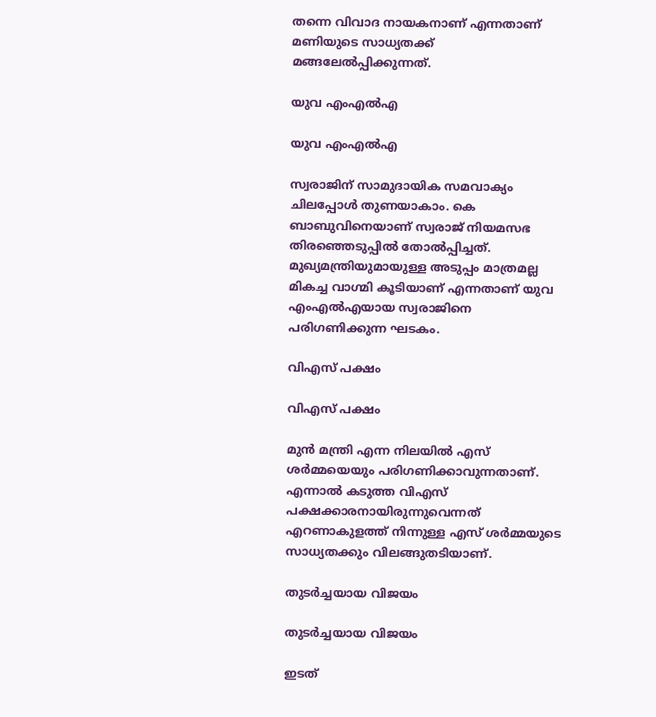തന്നെ വിവാദ നായകനാണ് എന്നതാണ് മണിയുടെ സാധ്യതക്ക് മങ്ങലേല്‍പ്പിക്കുന്നത്.

യുവ എംഎല്‍എ

യുവ എംഎല്‍എ

സ്വരാജിന് സാമുദായിക സമവാക്യം ചിലപ്പോള്‍ തുണയാകാം. കെ ബാബുവിനെയാണ് സ്വരാജ് നിയമസഭ തിരഞ്ഞെടുപ്പില്‍ തോല്‍പ്പിച്ചത്. മുഖ്യമന്ത്രിയുമായുള്ള അടുപ്പം മാത്രമല്ല മികച്ച വാഗ്മി കൂടിയാണ് എന്നതാണ് യുവ എംഎല്‍എയായ സ്വരാജിനെ പരിഗണിക്കുന്ന ഘടകം.

വിഎസ് പക്ഷം

വിഎസ് പക്ഷം

മുന്‍ മന്ത്രി എന്ന നിലയില്‍ എസ് ശര്‍മ്മയെയും പരിഗണിക്കാവുന്നതാണ്. എന്നാല്‍ കടുത്ത വിഎസ് പക്ഷക്കാരനായിരുന്നുവെന്നത് എറണാകുളത്ത് നിന്നുള്ള എസ് ശര്‍മ്മയുടെ സാധ്യതക്കും വിലങ്ങുതടിയാണ്.

തുടര്‍ച്ചയായ വിജയം

തുടര്‍ച്ചയായ വിജയം

ഇടത്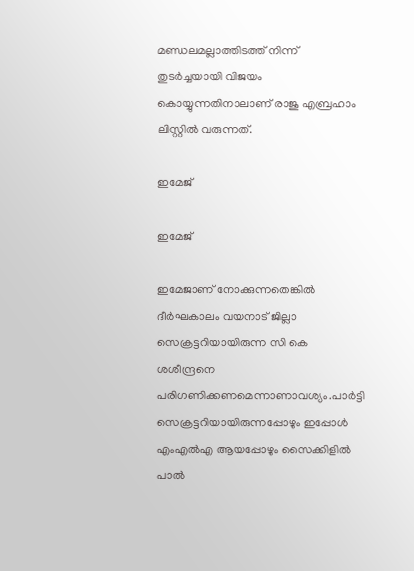മണ്ഡലമല്ലാത്തിടത്ത് നിന്ന് തുടര്‍ച്ചയായി വിജയം കൊയ്യുന്നതിനാലാണ് രാജു എബ്രഹാം ലിസ്റ്റില്‍ വരുന്നത്.

ഇമേജ്

ഇമേജ്

ഇമേജാണ് നോക്കുന്നതെങ്കില്‍ ദീര്‍ഘകാലം വയനാട് ജില്ലാ സെക്രട്ടറിയായിരുന്ന സി കെ ശശീന്ദ്രനെ പരിഗണിക്കണമെന്നാണാവശ്യം.പാര്‍ട്ടി സെക്രട്ടറിയായിരുന്നപ്പോഴും ഇപ്പോള്‍ എംഎല്‍എ ആയപ്പോഴും സൈക്കിളില്‍ പാല്‍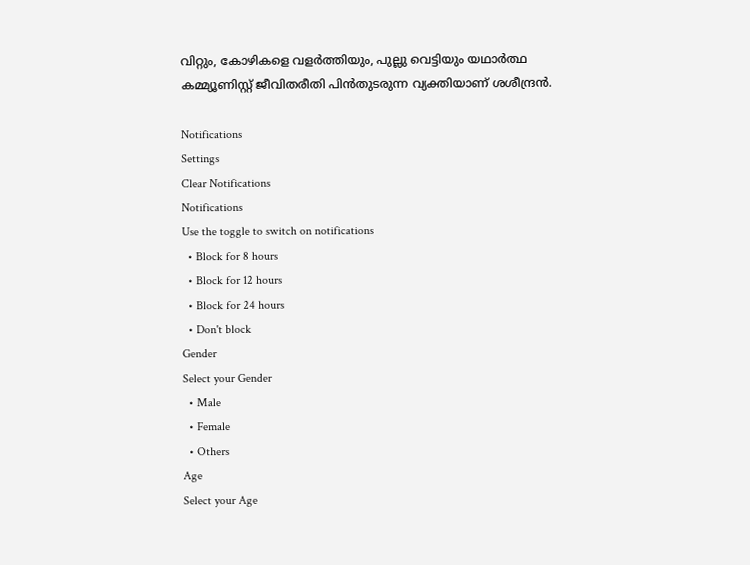വിറ്റും, കോഴികളെ വളര്‍ത്തിയും, പുല്ലു വെട്ടിയും യഥാര്‍ത്ഥ കമ്മ്യൂണിസ്റ്റ് ജീവിതരീതി പിന്‍തുടരുന്ന വ്യക്തിയാണ് ശശീന്ദ്രന്‍.

Notifications
Settings
Clear Notifications
Notifications
Use the toggle to switch on notifications
  • Block for 8 hours
  • Block for 12 hours
  • Block for 24 hours
  • Don't block
Gender
Select your Gender
  • Male
  • Female
  • Others
Age
Select your Age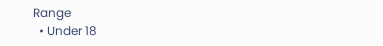Range
  • Under 18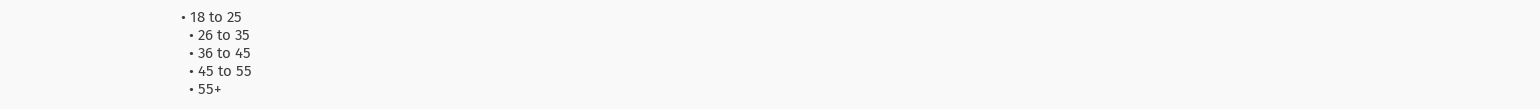• 18 to 25
  • 26 to 35
  • 36 to 45
  • 45 to 55
  • 55+